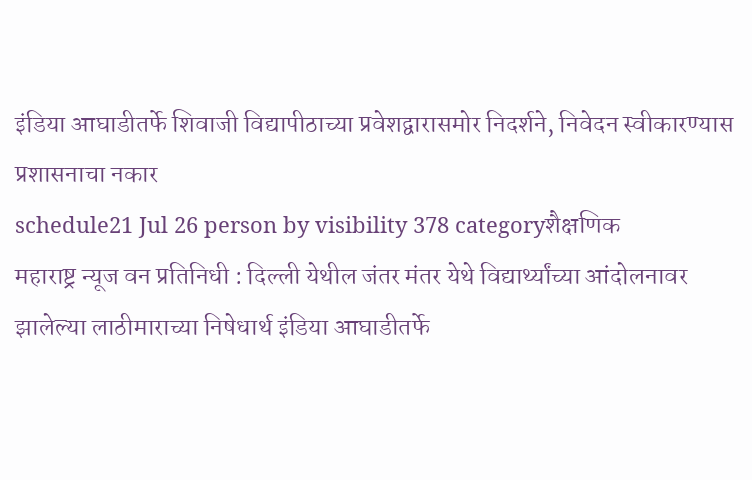इंडिया आघाडीतर्फे शिवाजी विद्यापीठाच्या प्रवेशद्वारासमोर निदर्शने, निवेदन स्वीकारण्यास प्रशासनाचा नकार
schedule21 Jul 26 person by visibility 378 categoryशैक्षणिक
महाराष्ट्र न्यूज वन प्रतिनिधी : दिल्ली येथील जंतर मंतर येथे विद्यार्थ्यांच्या आंदोलनावर झालेल्या लाठीमाराच्या निषेधार्थ इंडिया आघाडीतर्फे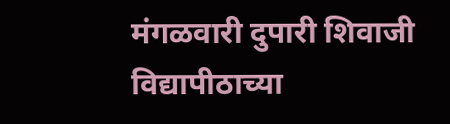मंगळवारी दुपारी शिवाजी विद्यापीठाच्या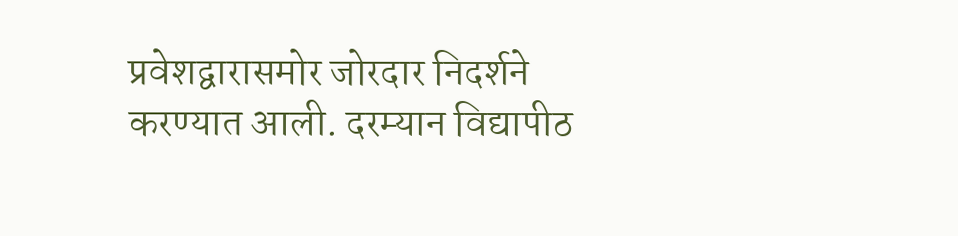प्रवेशद्वारासमोर जोरदार निदर्शने करण्यात आली. दरम्यान विद्यापीठ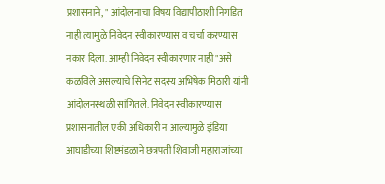प्रशासनाने, " आंदोलनाचा विषय विद्यापीठाशी निगडित नाही त्यामुळे निवेदन स्वीकारण्यास व चर्चा करण्यास नकार दिला. आम्ही निवेदन स्वीकारणार नाही"असे कळविले असल्याचे सिनेट सदस्य अभिषेक मिठारी यांनी आंदोलनस्थळी सांगितले. निवेदन स्वीकारण्यास प्रशासनातील एकी अधिकारी न आल्यामुळे इंडिया आघाडीच्या शिष्टमंडळाने छत्रपती शिवाजी महाराजांच्या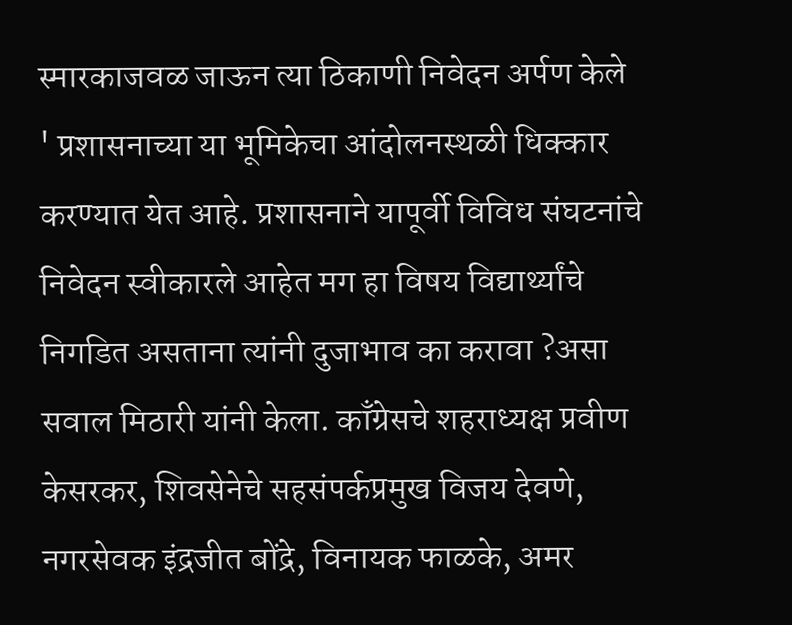स्मारकाजवळ जाऊन त्या ठिकाणी निवेदन अर्पण केले
' प्रशासनाच्या या भूमिकेचा आंदोलनस्थळी धिक्कार करण्यात येत आहे. प्रशासनाने यापूर्वी विविध संघटनांचे निवेदन स्वीकारले आहेत मग हा विषय विद्यार्थ्यांचे निगडित असताना त्यांनी दुजाभाव का करावा ?असा सवाल मिठारी यांनी केला. काँग्रेसचे शहराध्यक्ष प्रवीण केसरकर, शिवसेनेचे सहसंपर्कप्रमुख विजय देवणे, नगरसेवक इंद्रजीत बोंद्रे, विनायक फाळके, अमर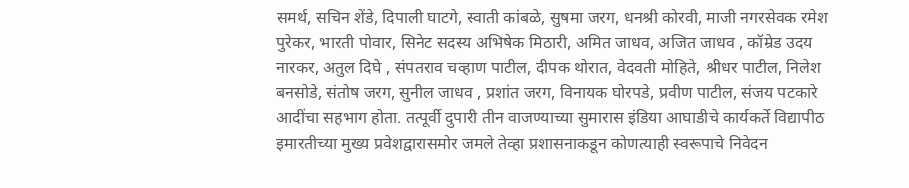समर्थ, सचिन शेंडे, दिपाली घाटगे, स्वाती कांबळे, सुषमा जरग, धनश्री कोरवी, माजी नगरसेवक रमेश पुरेकर, भारती पोवार, सिनेट सदस्य अभिषेक मिठारी, अमित जाधव, अजित जाधव , कॉम्रेड उदय नारकर, अतुल दिघे , संपतराव चव्हाण पाटील, दीपक थोरात, वेदवती मोहिते, श्रीधर पाटील, निलेश बनसोडे, संतोष जरग, सुनील जाधव , प्रशांत जरग, विनायक घोरपडे, प्रवीण पाटील, संजय पटकारे आदींचा सहभाग होता. तत्पूर्वी दुपारी तीन वाजण्याच्या सुमारास इंडिया आघाडीचे कार्यकर्ते विद्यापीठ इमारतीच्या मुख्य प्रवेशद्वारासमोर जमले तेव्हा प्रशासनाकडून कोणत्याही स्वरूपाचे निवेदन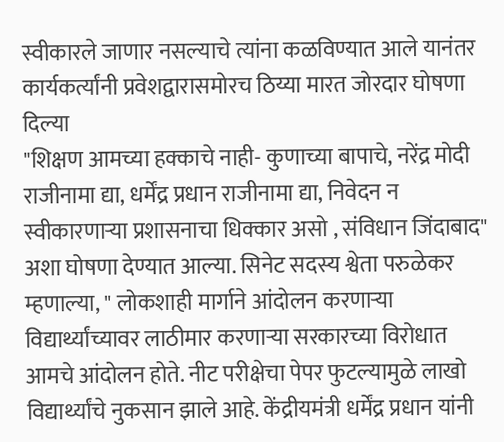स्वीकारले जाणार नसल्याचे त्यांना कळविण्यात आले यानंतर कार्यकर्त्यांनी प्रवेशद्वारासमोरच ठिय्या मारत जोरदार घोषणा दिल्या
"शिक्षण आमच्या हक्काचे नाही- कुणाच्या बापाचे, नरेंद्र मोदी राजीनामा द्या, धर्मेंद्र प्रधान राजीनामा द्या, निवेदन न स्वीकारणाऱ्या प्रशासनाचा धिक्कार असो , संविधान जिंदाबाद" अशा घोषणा देण्यात आल्या. सिनेट सदस्य श्वेता परुळेकर म्हणाल्या, " लोकशाही मार्गाने आंदोलन करणाऱ्या विद्यार्थ्यांच्यावर लाठीमार करणाऱ्या सरकारच्या विरोधात आमचे आंदोलन होते. नीट परीक्षेचा पेपर फुटल्यामुळे लाखो विद्यार्थ्यांचे नुकसान झाले आहे. केंद्रीयमंत्री धर्मेंद्र प्रधान यांनी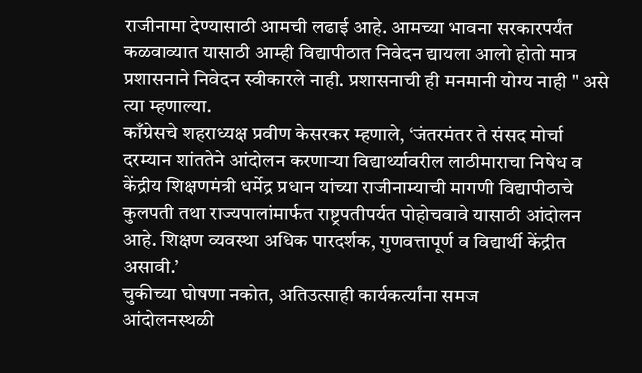राजीनामा देण्यासाठी आमची लढाई आहे. आमच्या भावना सरकारपर्यंत कळवाव्यात यासाठी आम्ही विद्यापीठात निवेदन द्यायला आलो होतो मात्र प्रशासनाने निवेदन स्वीकारले नाही. प्रशासनाची ही मनमानी योग्य नाही " असे त्या म्हणाल्या.
काँग्रेसचे शहराध्यक्ष प्रवीण केसरकर म्हणाले, ‘जंतरमंतर ते संसद मोर्चा दरम्यान शांततेने आंदोलन करणाऱ्या विद्यार्थ्यावरील लाठीमाराचा निषेध व केंद्रीय शिक्षणमंत्री धर्मेद्र प्रधान यांच्या राजीनाम्याची मागणी विद्यापीठाचे कुलपती तथा राज्यपालांमार्फत राष्ट्रपतीपर्यत पोहोचवावे यासाठी आंदोलन आहे. शिक्षण व्यवस्था अधिक पारदर्शक, गुणवत्तापूर्ण व विद्यार्थी केंद्रीत असावी.’
चुकीच्या घोषणा नकोत, अतिउत्साही कार्यकर्त्यांना समज
आंदोलनस्थळी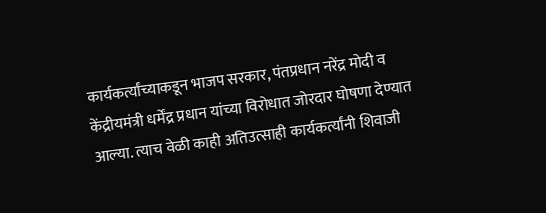कार्यकर्त्यांच्याकडून भाजप सरकार, पंतप्रधान नरेंद्र मोदी व केंद्रीयमंत्री धर्मेंद्र प्रधान यांच्या विरोधात जोरदार घोषणा देण्यात आल्या. त्याच वेळी काही अतिउत्साही कार्यकर्त्यांनी शिवाजी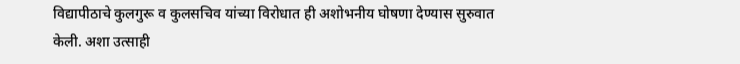विद्यापीठाचे कुलगुरू व कुलसचिव यांच्या विरोधात ही अशोभनीय घोषणा देण्यास सुरुवात केली. अशा उत्साही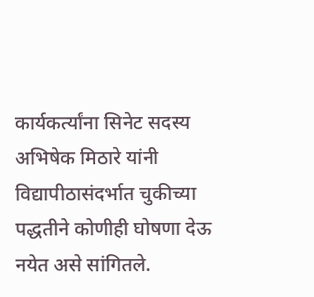कार्यकर्त्यांना सिनेट सदस्य अभिषेक मिठारे यांनी विद्यापीठासंदर्भात चुकीच्या पद्धतीने कोणीही घोषणा देऊ नयेत असे सांगितले.